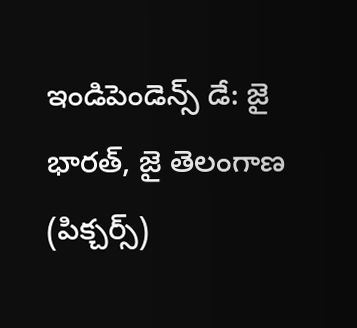ఇండిపెండెన్స్ డే: జై భారత్, జై తెలంగాణ (పిక్చర్స్)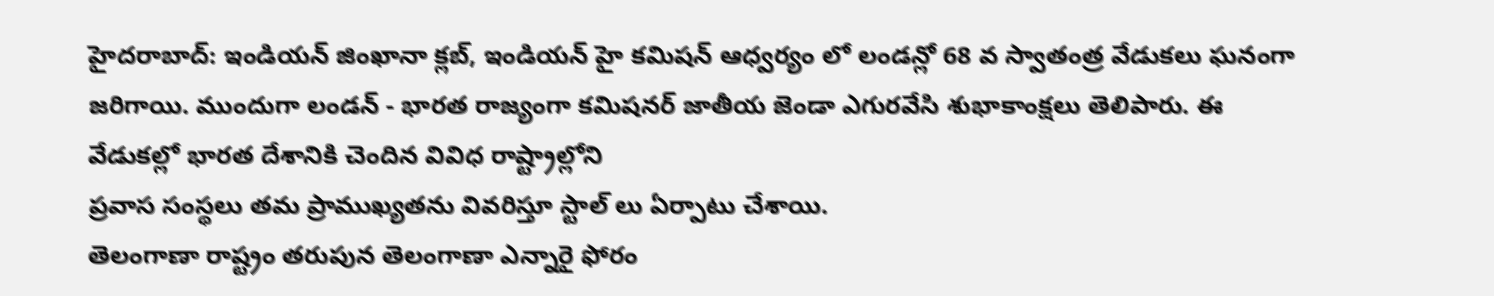హైదరాబాద్: ఇండియన్ జింఖానా క్లబ్, ఇండియన్ హై కమిషన్ ఆధ్వర్యం లో లండన్లో 68 వ స్వాతంత్ర వేడుకలు ఘనంగా జరిగాయి. ముందుగా లండన్ - భారత రాజ్యంగా కమిషనర్ జాతీయ జెండా ఎగురవేసి శుభాకాంక్షలు తెలిపారు. ఈ వేడుకల్లో భారత దేశానికి చెందిన వివిధ రాష్ట్రాల్లోని
ప్రవాస సంస్థలు తమ ప్రాముఖ్యతను వివరిస్తూ స్టాల్ లు ఏర్పాటు చేశాయి.
తెలంగాణా రాష్ట్రం తరుపున తెలంగాణా ఎన్నారై ఫోరం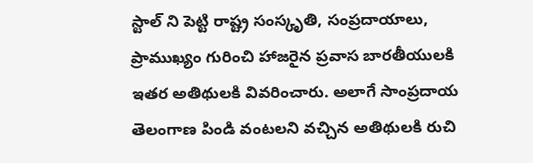స్టాల్ ని పెట్టి రాష్ట్ర సంస్కృతి, సంప్రదాయాలు, ప్రాముఖ్యం గురించి హాజరైన ప్రవాస బారతీయులకి ఇతర అతిథులకి వివరించారు. అలాగే సాంప్రదాయ తెలంగాణ పిండి వంటలని వచ్చిన అతిథులకి రుచి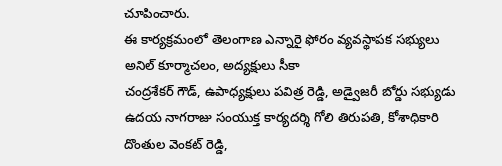చూపించారు.
ఈ కార్యక్రమంలో తెలంగాణ ఎన్నారై ఫోరం వ్యవస్థాపక సభ్యులు అనిల్ కూర్మాచలం, అద్యక్షులు సీకా
చంద్రశేకర్ గౌడ్, ఉపాధ్యక్షులు పవిత్ర రెడ్డి, అడ్వైజరీ బోర్డు సభ్యుడు ఉదయ నాగరాజు సంయుక్త కార్యదర్శి గోలి తిరుపతి, కోశాధికారి దొంతుల వెంకట్ రెడ్డి,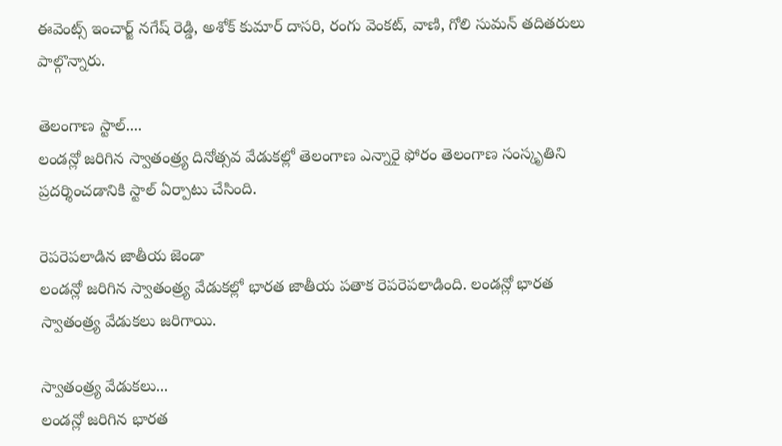ఈవెంట్స్ ఇంచార్జ్ నగేష్ రెడ్డి, అశోక్ కుమార్ దాసరి, రంగు వెంకట్, వాణి, గోలి సుమన్ తదితరులు పాల్గొన్నారు.

తెలంగాణ స్టాల్....
లండన్లో జరిగిన స్వాతంత్ర్య దినోత్సవ వేడుకల్లో తెలంగాణ ఎన్నారై ఫోరం తెలంగాణ సంస్కృతిని ప్రదర్శించడానికి స్టాల్ ఏర్పాటు చేసింది.

రెపరెపలాడిన జాతీయ జెండా
లండన్లో జరిగిన స్వాతంత్ర్య వేడుకల్లో భారత జాతీయ పతాక రెపరెపలాడింది. లండన్లో భారత స్వాతంత్ర్య వేడుకలు జరిగాయి.

స్వాతంత్ర్య వేడుకలు...
లండన్లో జరిగిన భారత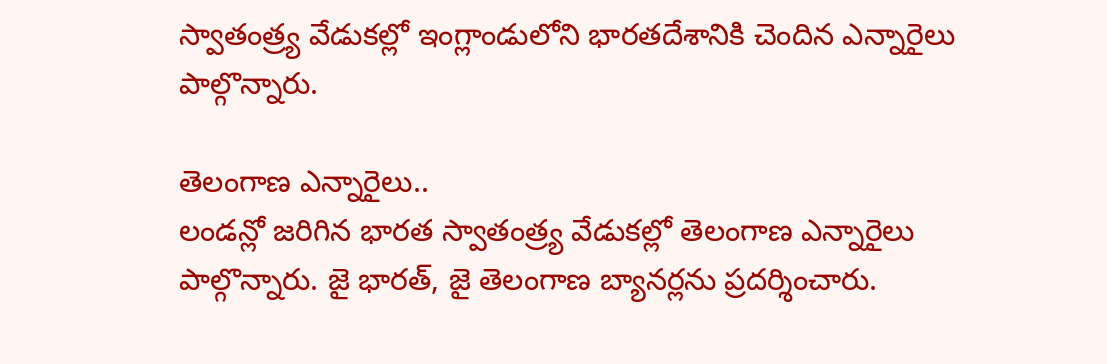స్వాతంత్ర్య వేడుకల్లో ఇంగ్లాండులోని భారతదేశానికి చెందిన ఎన్నారైలు పాల్గొన్నారు.

తెలంగాణ ఎన్నారైలు..
లండన్లో జరిగిన భారత స్వాతంత్ర్య వేడుకల్లో తెలంగాణ ఎన్నారైలు పాల్గొన్నారు. జై భారత్, జై తెలంగాణ బ్యానర్లను ప్రదర్శించారు.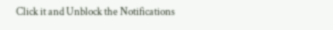Click it and Unblock the Notifications